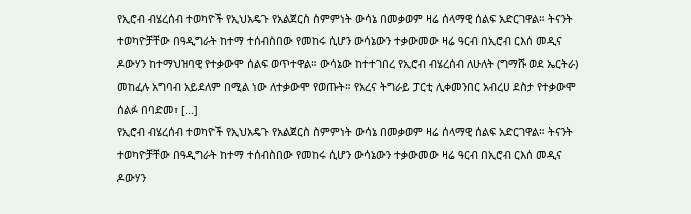የኢሮብ ብሄረሰብ ተወካዮች የኢህአዴጉ የአልጀርስ ስምምነት ውሳኔ በመቃወም ዛሬ ሰላማዊ ሰልፍ አድርገዋል። ትናንት ተወካዮቻቸው በዓዲግራት ከተማ ተሰብስበው የመከሩ ሲሆን ውሳኔውን ተቃውመው ዛሬ ዓርብ በኢሮብ ርእሰ መዲና ዶውሃን ከተማህዝባዊ የተቃውሞ ሰልፍ ወጥተዋል። ውሳኔው ከተተገበረ የኢሮብ ብሄረሰብ ለሁለት (ግማሹ ወደ ኤርትራ) መከፈሉ አግባብ አይደለም በሚል ነው ለተቃውሞ የወጡት። የአረና ትግራይ ፓርቲ ሊቀመንበር አብረሀ ደስታ የተቃውሞ ሰልፉ በባድመ፣ [...]
የኢሮብ ብሄረሰብ ተወካዮች የኢህአዴጉ የአልጀርስ ስምምነት ውሳኔ በመቃወም ዛሬ ሰላማዊ ሰልፍ አድርገዋል። ትናንት ተወካዮቻቸው በዓዲግራት ከተማ ተሰብስበው የመከሩ ሲሆን ውሳኔውን ተቃውመው ዛሬ ዓርብ በኢሮብ ርእሰ መዲና ዶውሃን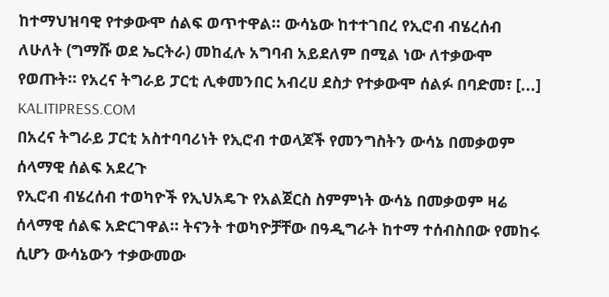ከተማህዝባዊ የተቃውሞ ሰልፍ ወጥተዋል። ውሳኔው ከተተገበረ የኢሮብ ብሄረሰብ ለሁለት (ግማሹ ወደ ኤርትራ) መከፈሉ አግባብ አይደለም በሚል ነው ለተቃውሞ የወጡት። የአረና ትግራይ ፓርቲ ሊቀመንበር አብረሀ ደስታ የተቃውሞ ሰልፉ በባድመ፣ [...]
KALITIPRESS.COM
በአረና ትግራይ ፓርቲ አስተባባሪነት የኢሮብ ተወላጆች የመንግስትን ውሳኔ በመቃወም ሰላማዊ ሰልፍ አደረጉ
የኢሮብ ብሄረሰብ ተወካዮች የኢህአዴጉ የአልጀርስ ስምምነት ውሳኔ በመቃወም ዛሬ ሰላማዊ ሰልፍ አድርገዋል። ትናንት ተወካዮቻቸው በዓዲግራት ከተማ ተሰብስበው የመከሩ ሲሆን ውሳኔውን ተቃውመው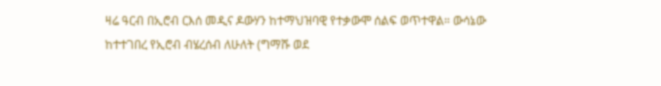ዛሬ ዓርብ በኢሮብ ርእሰ መዲና ዶውሃን ከተማህዝባዊ የተቃውሞ ሰልፍ ወጥተዋል። ውሳኔው ከተተገበረ የኢሮብ ብሄረሰብ ለሁለት (ግማሹ ወደ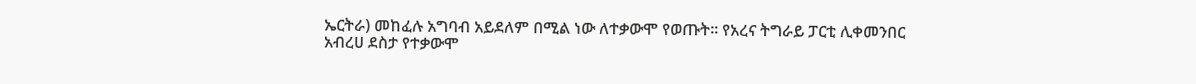ኤርትራ) መከፈሉ አግባብ አይደለም በሚል ነው ለተቃውሞ የወጡት። የአረና ትግራይ ፓርቲ ሊቀመንበር አብረሀ ደስታ የተቃውሞ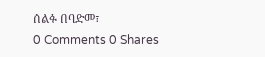ሰልፉ በባድመ፣
0 Comments 0 Shares